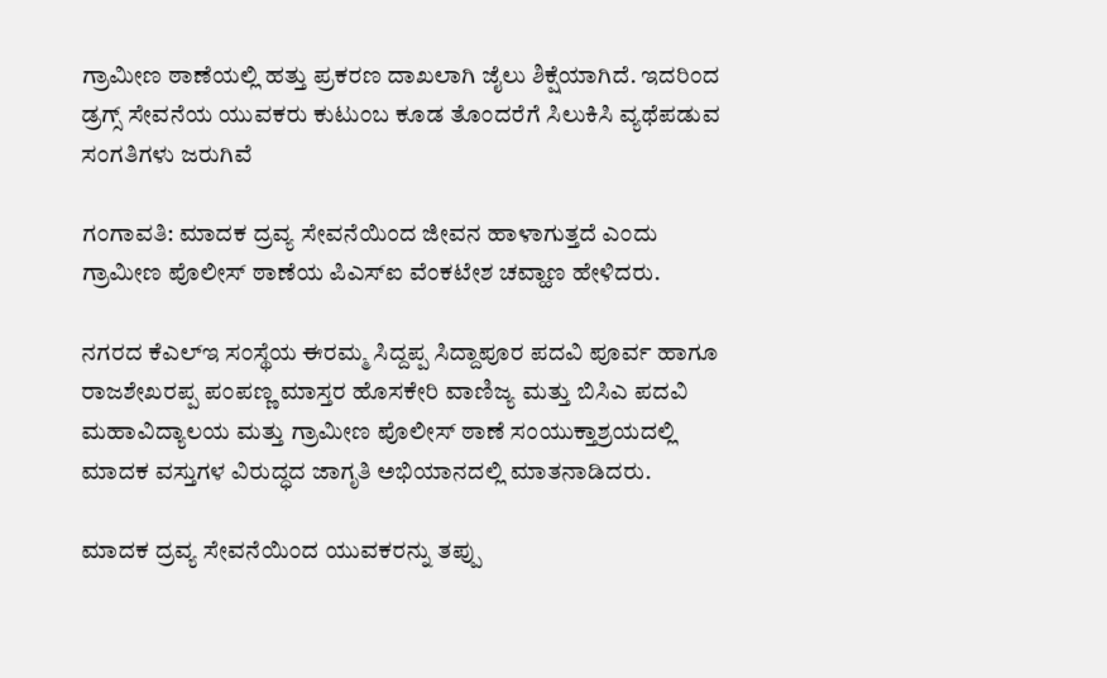ಗ್ರಾಮೀಣ ಠಾಣೆಯಲ್ಲಿ ಹತ್ತು ಪ್ರಕರಣ ದಾಖಲಾಗಿ ಜೈಲು ಶಿಕ್ಷೆಯಾಗಿದೆ. ಇದರಿಂದ ಡ್ರಗ್ಸ್ ಸೇವನೆಯ ಯುವಕರು ಕುಟುಂಬ ಕೂಡ ತೊಂದರೆಗೆ ಸಿಲುಕಿಸಿ ವ್ಯಥೆಪಡುವ ಸಂಗತಿಗಳು ಜರುಗಿವೆ

ಗಂಗಾವತಿ: ಮಾದಕ ದ್ರವ್ಯ ಸೇವನೆಯಿಂದ ಜೀವನ ಹಾಳಾಗುತ್ತದೆ ಎಂದು ಗ್ರಾಮೀಣ ಪೊಲೀಸ್ ಠಾಣೆಯ ಪಿಎಸ್ಐ ವೆಂಕಟೇಶ ಚವ್ಹಾಣ ಹೇಳಿದರು.

ನಗರದ ಕೆಎಲ್ಇ ಸಂಸ್ಥೆಯ ಈರಮ್ಮ ಸಿದ್ದಪ್ಪ ಸಿದ್ದಾಪೂರ ಪದವಿ ಪೂರ್ವ ಹಾಗೂ ರಾಜಶೇಖರಪ್ಪ ಪಂಪಣ್ಣ ಮಾಸ್ತರ ಹೊಸಕೇರಿ ವಾಣಿಜ್ಯ ಮತ್ತು ಬಿಸಿಎ ಪದವಿ ಮಹಾವಿದ್ಯಾಲಯ ಮತ್ತು ಗ್ರಾಮೀಣ ಪೊಲೀಸ್ ಠಾಣೆ ಸಂಯುಕ್ತಾಶ್ರಯದಲ್ಲಿ ಮಾದಕ ವಸ್ತುಗಳ ವಿರುದ್ಧದ ಜಾಗೃತಿ ಅಭಿಯಾನದಲ್ಲಿ ಮಾತನಾಡಿದರು.

ಮಾದಕ ದ್ರವ್ಯ ಸೇವನೆಯಿಂದ ಯುವಕರನ್ನು ತಪ್ಪು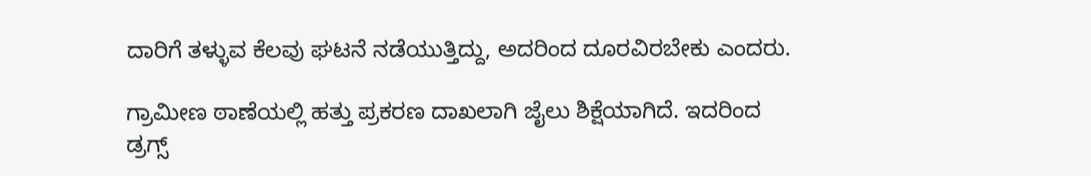ದಾರಿಗೆ ತಳ್ಳುವ ಕೆಲವು ಘಟನೆ ನಡೆಯುತ್ತಿದ್ದು, ಅದರಿಂದ ದೂರವಿರಬೇಕು ಎಂದರು.

ಗ್ರಾಮೀಣ ಠಾಣೆಯಲ್ಲಿ ಹತ್ತು ಪ್ರಕರಣ ದಾಖಲಾಗಿ ಜೈಲು ಶಿಕ್ಷೆಯಾಗಿದೆ. ಇದರಿಂದ ಡ್ರಗ್ಸ್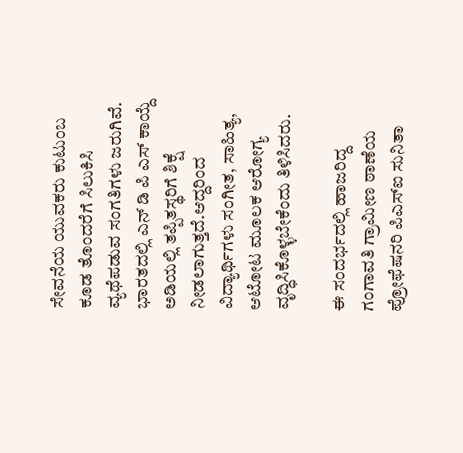ಸೇವನೆಯ ಯುವಕರು ಕುಟುಂಬ ಕೂಡ ತೊಂದರೆಗೆ ಸಿಲುಕಿಸಿ ವ್ಯಥೆಪಡುವ ಸಂಗತಿಗಳು ಜರುಗಿವೆ. ಭಾರತದಲ್ಲಿ ಎನ್ ಡಿ ಪಿ ಎಸ್ ಕಾಯ್ದೆ ಅಡಿಯಲ್ಲಿ ತಪ್ಪಿತಸ್ಥರಿಗೆ ಶಿಕ್ಷೆ ನೀಡಲಾಗುತ್ತದೆ.ಆದ್ದರಿಂದ ವಿದ್ಯಾರ್ಥಿಗಳು ಸಂಗೀತ, ಸಾಹಿತ್ಯ, ಆಟೋಟ ಮೂಲಕ ಆರೋಗ್ಯ ವೃದ್ಧಿಸಿಕೊಳ್ಳಬೇಕೆಂದು ತಿಳಿಸಿದರು.

ಈ ಸಂದರ್ಭದಲ್ಲಿ ಹಾಜರಿದ್ದ ಗಂಗಾವತಿ ಗ್ರಾಮೀಣ ಠಾಣೆಯ ಪ್ರೋಫೆಷನರಿ ಪಿಎಸ್ಐ ಸುನಿತಾ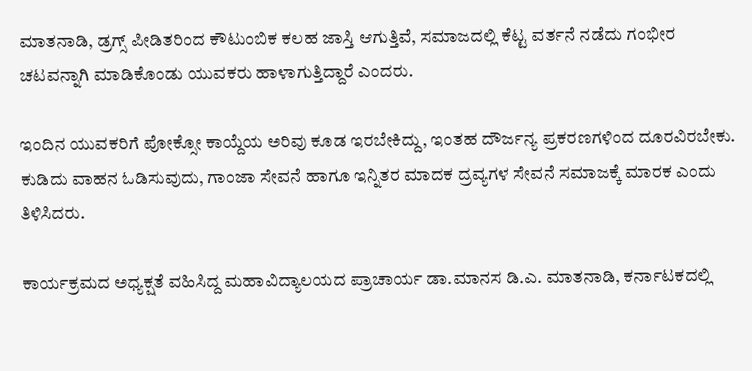ಮಾತನಾಡಿ, ಡ್ರಗ್ಸ್ ಪೀಡಿತರಿಂದ ಕೌಟುಂಬಿಕ ಕಲಹ ಜಾಸ್ತಿ ಆಗುತ್ತಿವೆ, ಸಮಾಜದಲ್ಲಿ ಕೆಟ್ಟ ವರ್ತನೆ ನಡೆದು ಗಂಭೀರ ಚಟವನ್ನಾಗಿ ಮಾಡಿಕೊಂಡು ಯುವಕರು ಹಾಳಾಗುತ್ತಿದ್ದಾರೆ ಎಂದರು.

ಇಂದಿನ ಯುವಕರಿಗೆ ಪೋಕ್ಸೋ ಕಾಯ್ದೆಯ ಅರಿವು ಕೂಡ ಇರಬೇಕಿದ್ದು, ಇಂತಹ ದೌರ್ಜನ್ಯ ಪ್ರಕರಣಗಳಿಂದ ದೂರವಿರಬೇಕು. ಕುಡಿದು ವಾಹನ ಓಡಿಸುವುದು, ಗಾಂಜಾ ಸೇವನೆ ಹಾಗೂ ಇನ್ನಿತರ ಮಾದಕ ದ್ರವ್ಯಗಳ ಸೇವನೆ ಸಮಾಜಕ್ಕೆ ಮಾರಕ ಎಂದು ತಿಳಿಸಿದರು.

ಕಾರ್ಯಕ್ರಮದ ಅಧ್ಯಕ್ಷತೆ ವಹಿಸಿದ್ದ ಮಹಾವಿದ್ಯಾಲಯದ ಪ್ರಾಚಾರ್ಯ ಡಾ.ಮಾನಸ ಡಿ.ಎ. ಮಾತನಾಡಿ, ಕರ್ನಾಟಕದಲ್ಲಿ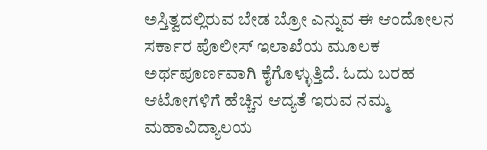ಅಸ್ತಿತ್ವದಲ್ಲಿರುವ ಬೇಡ ಬ್ರೋ ಎನ್ನುವ ಈ ಆಂದೋಲನ ಸರ್ಕಾರ ಪೊಲೀಸ್ ಇಲಾಖೆಯ ಮೂಲಕ ಅರ್ಥಪೂರ್ಣವಾಗಿ ಕೈಗೊಳ್ಳುತ್ತಿದೆ. ಓದು ಬರಹ ಆಟೋಗಳಿಗೆ ಹೆಚ್ಚಿನ ಆದ್ಯತೆ ಇರುವ ನಮ್ಮ ಮಹಾವಿದ್ಯಾಲಯ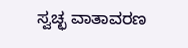ಸ್ವಚ್ಛ ವಾತಾವರಣ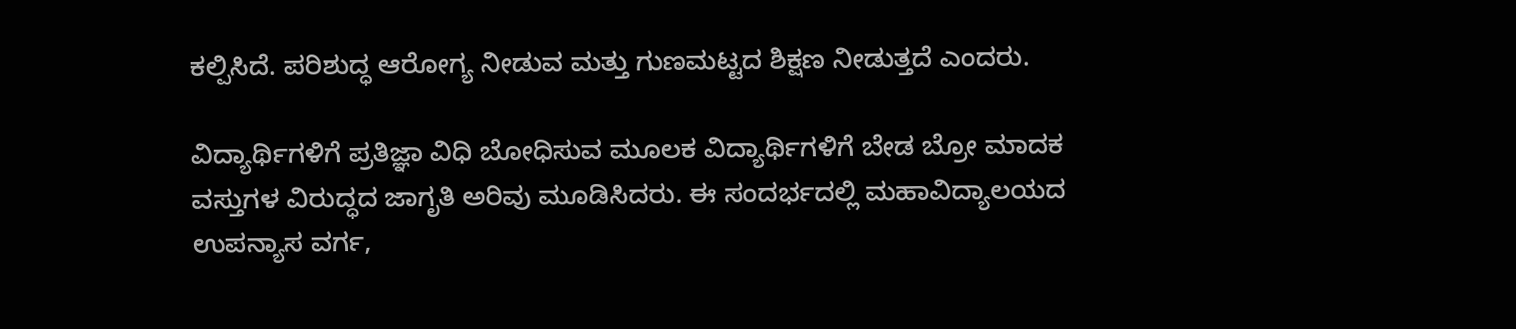ಕಲ್ಪಿಸಿದೆ. ಪರಿಶುದ್ಧ ಆರೋಗ್ಯ ನೀಡುವ ಮತ್ತು ಗುಣಮಟ್ಟದ ಶಿಕ್ಷಣ ನೀಡುತ್ತದೆ ಎಂದರು.

ವಿದ್ಯಾರ್ಥಿಗಳಿಗೆ ಪ್ರತಿಜ್ಞಾ ವಿಧಿ ಬೋಧಿಸುವ ಮೂಲಕ ವಿದ್ಯಾರ್ಥಿಗಳಿಗೆ ಬೇಡ ಬ್ರೋ ಮಾದಕ ವಸ್ತುಗಳ ವಿರುದ್ಧದ ಜಾಗೃತಿ ಅರಿವು ಮೂಡಿಸಿದರು. ಈ ಸಂದರ್ಭದಲ್ಲಿ ಮಹಾವಿದ್ಯಾಲಯದ ಉಪನ್ಯಾಸ ವರ್ಗ,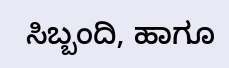ಸಿಬ್ಬಂದಿ, ಹಾಗೂ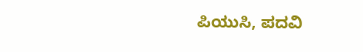ಪಿಯುಸಿ, ಪದವಿ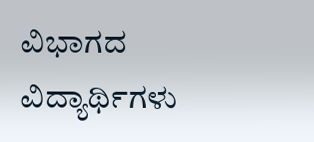ವಿಭಾಗದ ವಿದ್ಯಾರ್ಥಿಗಳು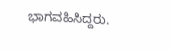ಭಾಗವಹಿಸಿದ್ದರು.